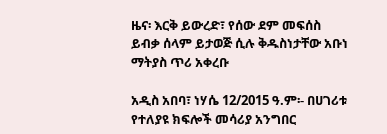ዜና፡ እርቅ ይውረድ፣ የሰው ደም መፍሰስ ይብቃ ሰላም ይታወጅ ሲሉ ቅዱስነታቸው አቡነ ማትያስ ጥሪ አቀረቡ

አዲስ አበባ፣ ነሃሴ 12/2015 ዓ.ም፡- በሀገሪቱ የተለያዩ ክፍሎች መሳሪያ አንግበር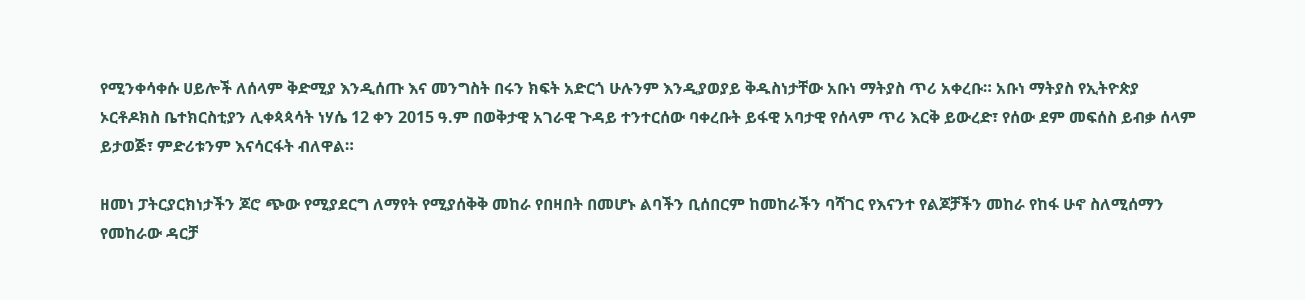የሚንቀሳቀሱ ሀይሎች ለሰላም ቅድሚያ እንዲሰጡ እና መንግስት በሩን ክፍት አድርጎ ሁሉንም እንዲያወያይ ቅዱስነታቸው አቡነ ማትያስ ጥሪ አቀረቡ። አቡነ ማትያስ የኢትዮጵያ ኦርቶዶክስ ቤተክርስቲያን ሊቀጳጳሳት ነሃሴ 12 ቀን 2015 ዓ.ም በወቅታዊ አገራዊ ጉዳይ ተንተርሰው ባቀረቡት ይፋዊ አባታዊ የሰላም ጥሪ እርቅ ይውረድ፣ የሰው ደም መፍሰስ ይብቃ ሰላም ይታወጅ፣ ምድሪቱንም እናሳርፋት ብለዋል።

ዘመነ ፓትርያርክነታችን ጆሮ ጭው የሚያደርግ ለማየት የሚያሰቅቅ መከራ የበዛበት በመሆኑ ልባችን ቢሰበርም ከመከራችን ባሻገር የእናንተ የልጆቻችን መከራ የከፋ ሁኖ ስለሚሰማን የመከራው ዳርቻ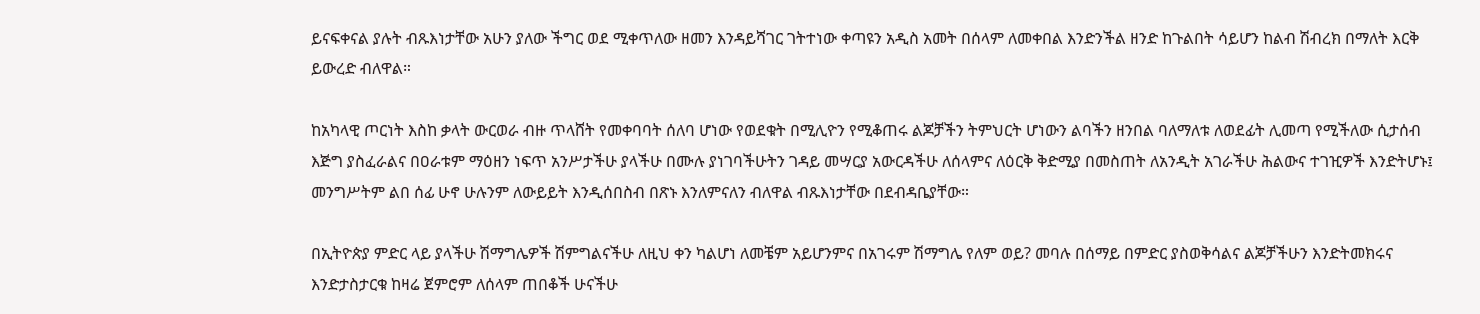ይናፍቀናል ያሉት ብጹእነታቸው አሁን ያለው ችግር ወደ ሚቀጥለው ዘመን እንዳይሻገር ገትተነው ቀጣዩን አዲስ አመት በሰላም ለመቀበል እንድንችል ዘንድ ከጉልበት ሳይሆን ከልብ ሽብረክ በማለት እርቅ ይውረድ ብለዋል።

ከአካላዊ ጦርነት እስከ ቃላት ውርወራ ብዙ ጥላሸት የመቀባባት ሰለባ ሆነው የወደቁት በሚሊዮን የሚቆጠሩ ልጆቻችን ትምህርት ሆነውን ልባችን ዘንበል ባለማለቱ ለወደፊት ሊመጣ የሚችለው ሲታሰብ እጅግ ያስፈራልና በዐራቱም ማዕዘን ነፍጥ አንሥታችሁ ያላችሁ በሙሉ ያነገባችሁትን ገዳይ መሣርያ አውርዳችሁ ለሰላምና ለዕርቅ ቅድሚያ በመስጠት ለአንዲት አገራችሁ ሕልውና ተገዢዎች እንድትሆኑ፤ መንግሥትም ልበ ሰፊ ሁኖ ሁሉንም ለውይይት እንዲሰበስብ በጽኑ እንለምናለን ብለዋል ብጹእነታቸው በደብዳቤያቸው።

በኢትዮጵያ ምድር ላይ ያላችሁ ሽማግሌዎች ሽምግልናችሁ ለዚህ ቀን ካልሆነ ለመቼም አይሆንምና በአገሩም ሽማግሌ የለም ወይ? መባሉ በሰማይ በምድር ያስወቅሳልና ልጆቻችሁን እንድትመክሩና እንድታስታርቁ ከዛሬ ጀምሮም ለሰላም ጠበቆች ሁናችሁ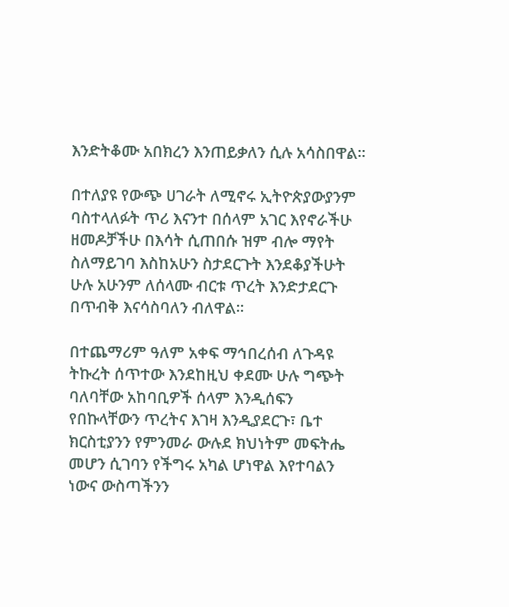እንድትቆሙ አበክረን እንጠይቃለን ሲሉ አሳስበዋል።

በተለያዩ የውጭ ሀገራት ለሚኖሩ ኢትዮጵያውያንም ባስተላለፉት ጥሪ እናንተ በሰላም አገር እየኖራችሁ ዘመዶቻችሁ በእሳት ሲጠበሱ ዝም ብሎ ማየት ስለማይገባ እስከአሁን ስታደርጉት እንደቆያችሁት ሁሉ አሁንም ለሰላሙ ብርቱ ጥረት እንድታደርጉ በጥብቅ እናሳስባለን ብለዋል፡፡

በተጨማሪም ዓለም አቀፍ ማኅበረሰብ ለጉዳዩ ትኩረት ሰጥተው እንደከዚህ ቀደሙ ሁሉ ግጭት ባለባቸው አከባቢዎች ሰላም እንዲሰፍን የበኩላቸውን ጥረትና እገዛ እንዲያደርጉ፣ ቤተ ክርስቲያንን የምንመራ ውሉደ ክህነትም መፍትሔ መሆን ሲገባን የችግሩ አካል ሆነዋል እየተባልን ነውና ውስጣችንን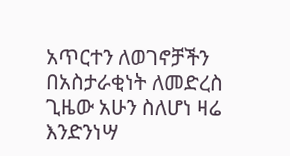አጥርተን ለወገኖቻችን በአስታራቂነት ለመድረስ ጊዜው አሁን ስለሆነ ዛሬ እንድንነሣ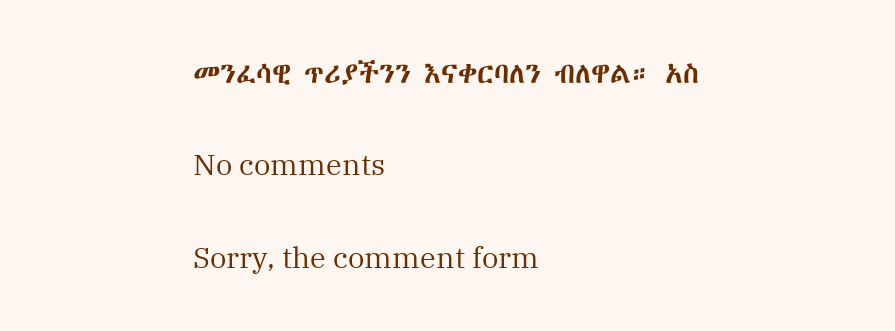መንፈሳዊ ጥሪያችንን እናቀርባለን ብለዋል። አስ

No comments

Sorry, the comment form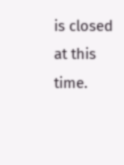is closed at this time.